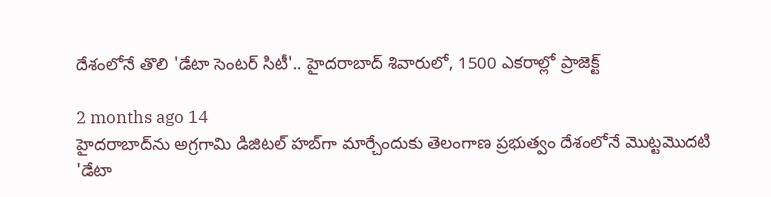దేశంలోనే తొలి 'డేటా సెంటర్ సిటీ'.. హైదరాబాద్ శివారులో, 1500 ఎకరాల్లో ప్రాజెక్ట్

2 months ago 14
హైదరాబాద్‌ను అగ్రగామి డిజిటల్ హబ్‌గా మార్చేందుకు తెలంగాణ ప్రభుత్వం దేశంలోనే మొట్టమొదటి 'డేటా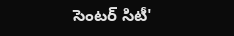సెంటర్ సిటీ'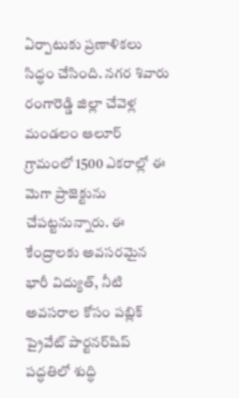ఏర్పాటుకు ప్రణాళికలు సిద్ధం చేసింది. నగర శివారు రంగారెడ్డి జిల్లా చేవెళ్ల మండలం ఆలూర్ గ్రామంలో 1500 ఎకరాల్లో ఈ మెగా ప్రాజెక్టును చేపట్టనున్నారు. ఈ కేంద్రాలకు అవసరమైన భారీ విద్యుత్, నీటి అవసరాల కోసం పబ్లిక్ ప్రైవేట్ పార్టనర్‌షిప్ పద్ధతిలో శుద్ధి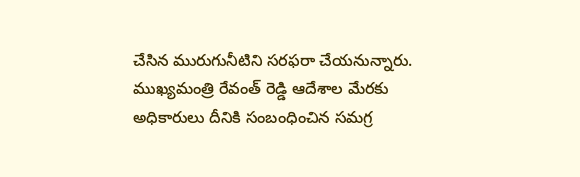చేసిన మురుగునీటిని సరఫరా చేయనున్నారు. ముఖ్యమంత్రి రేవంత్ రెడ్డి ఆదేశాల మేరకు అధికారులు దీనికి సంబంధించిన సమగ్ర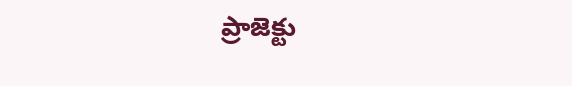ప్రాజెక్టు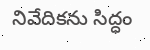నివేదికను సిద్ధం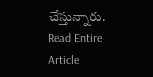చేస్తున్నారు.
Read Entire Article